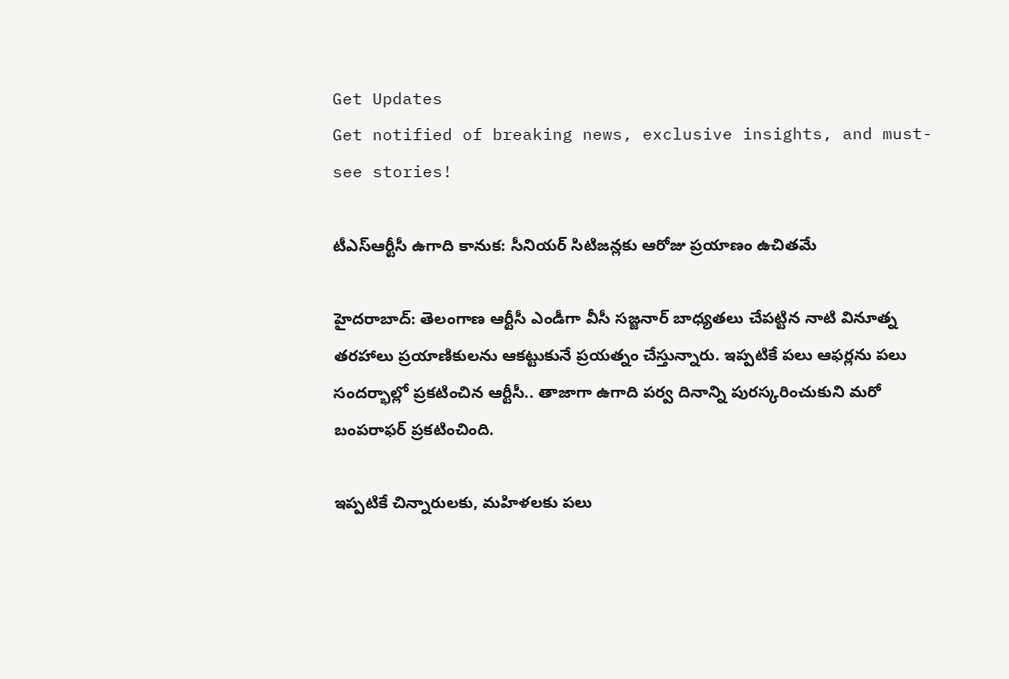Get Updates
Get notified of breaking news, exclusive insights, and must-see stories!

టీఎస్ఆర్టీసీ ఉగాది కానుక: సీనియర్ సిటిజన్లకు ఆరోజు ప్రయాణం ఉచితమే

హైదరాబాద్: తెలంగాణ ఆర్టీసీ ఎండీగా వీసీ సజ్జనార్ బాధ్యతలు చేపట్టిన నాటి వినూత్న తరహాలు ప్రయాణికులను ఆకట్టుకునే ప్రయత్నం చేస్తున్నారు. ఇప్పటికే పలు ఆఫర్లను పలు సందర్భాల్లో ప్రకటించిన ఆర్టీసీ.. తాజాగా ఉగాది పర్వ దినాన్ని పురస్కరించుకుని మరో బంపరాఫర్ ప్రకటించింది.

ఇప్పటికే చిన్నారులకు, మహిళలకు పలు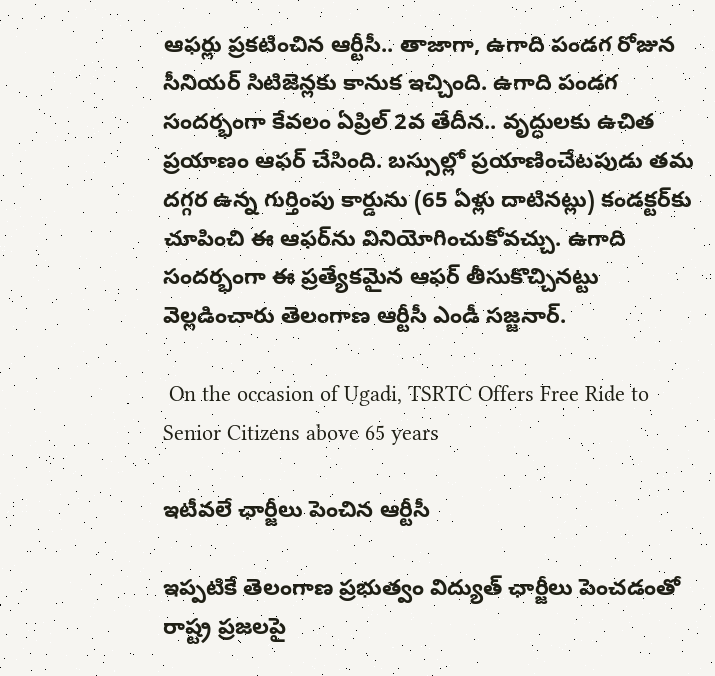ఆఫర్లు ప్రకటించిన ఆర్టీసీ.. తాజాగా, ఉగాది పండగ రోజున సీనియర్ సిటిజెన్లకు కానుక ఇచ్చింది. ఉగాది పండగ సందర్భంగా కేవలం ఏప్రిల్‌ 2వ తేదీన.. వృద్ధులకు ఉచిత ప్రయాణం ఆఫర్ చేసింది. బస్సుల్లో ప్రయాణించేటపుడు తమ దగ్గర ఉన్న గుర్తింపు కార్డును (65 ఏళ్లు దాటినట్లు) కండక్టర్‌కు చూపించి ఈ ఆఫర్‌ను వినియోగించుకోవచ్చు. ఉగాది సందర్భంగా ఈ ప్రత్యేకమైన ఆఫర్‌ తీసుకొచ్చినట్టు వెల్లడించారు తెలంగాణ ఆర్టీసీ ఎండీ సజ్జనార్‌.

 On the occasion of Ugadi, TSRTC Offers Free Ride to Senior Citizens above 65 years

ఇటీవలే ఛార్జీలు పెంచిన ఆర్టీసీ

ఇప్పటికే తెలంగాణ ప్రభుత్వం విద్యుత్ ఛార్జీలు పెంచడంతో రాష్ట్ర ప్రజలపై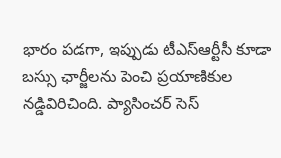భారం పడగా, ఇప్పుడు టీఎస్ఆర్టీసీ కూడా బస్సు ఛార్జీలను పెంచి ప్రయాణికుల నడ్డివిరిచింది. ప్యాసించర్ సెస్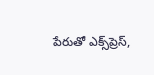పేరుతో ఎక్స్‌ప్రెస్,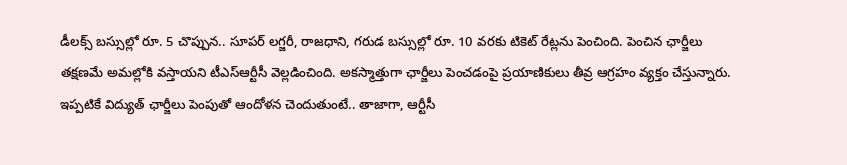డీలక్స్ బస్సుల్లో రూ. 5 చొప్పున.. సూపర్ లగ్జరీ, రాజధాని, గరుడ బస్సుల్లో రూ. 10 వరకు టికెట్ రేట్లను పెంచింది. పెంచిన ఛార్జీలు తక్షణమే అమల్లోకి వస్తాయని టీఎస్ఆర్టీసీ వెల్లడించింది. అకస్మాత్తుగా ఛార్జీలు పెంచడంపై ప్రయాణికులు తీవ్ర ఆగ్రహం వ్యక్తం చేస్తున్నారు. ఇప్పటికే విద్యుత్ ఛార్జీలు పెంపుతో ఆందోళన చెందుతుంటే.. తాజాగా, ఆర్టీసీ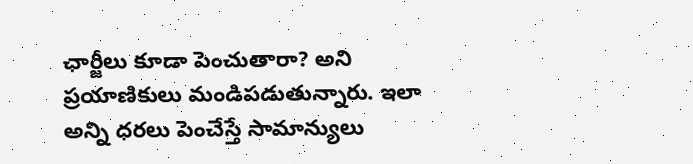ఛార్జీలు కూడా పెంచుతారా? అని ప్రయాణికులు మండిపడుతున్నారు. ఇలా అన్ని ధరలు పెంచేస్తే సామాన్యులు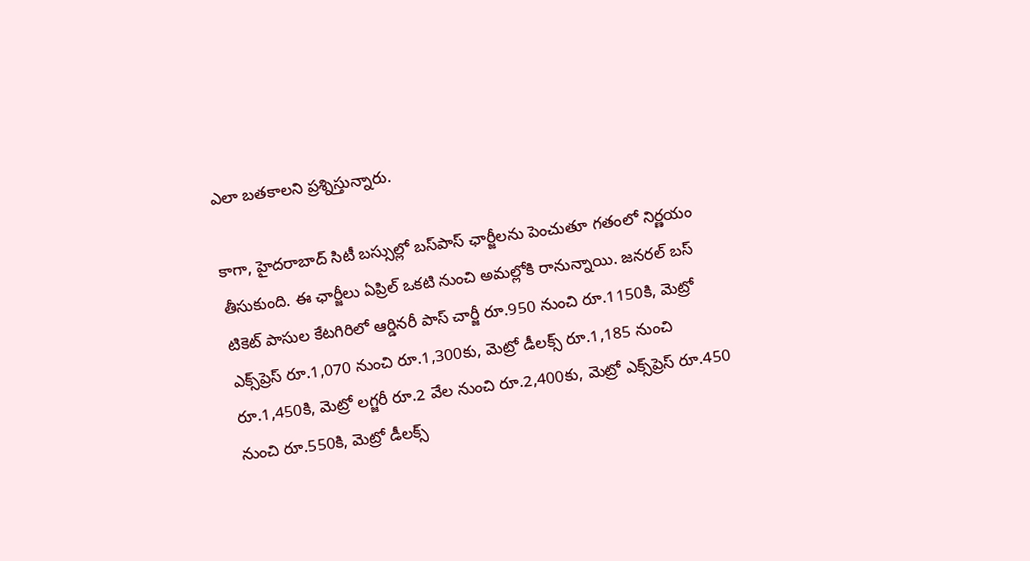ఎలా బతకాలని ప్రశ్నిస్తున్నారు.

కాగా, హైదరాబాద్ సిటీ బస్సుల్లో బస్‌పాస్‌ ఛార్జీలను పెంచుతూ గతంలో నిర్ణయం తీసుకుంది. ఈ ఛార్జీలు ఏప్రిల్‌ ఒకటి నుంచి అమల్లోకి రానున్నాయి. జనరల్‌ బస్‌ టికెట్‌ పాసుల కేటగిరిలో ఆర్డినరీ పాస్‌ చార్జీ రూ.950 నుంచి రూ.1150కి, మెట్రో ఎక్స్‌ప్రెస్‌ రూ.1,070 నుంచి రూ.1,300కు, మెట్రో డీలక్స్‌ రూ.1,185 నుంచి రూ.1,450కి, మెట్రో లగ్జరీ రూ.2 వేల నుంచి రూ.2,400కు, మెట్రో ఎక్స్‌ప్రెస్‌ రూ.450 నుంచి రూ.550కి, మెట్రో డీలక్స్‌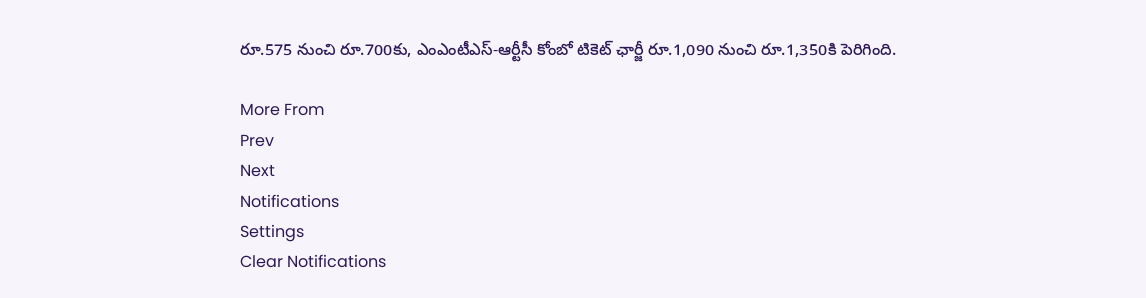రూ.575 నుంచి రూ.700కు, ఎంఎంటీఎస్‌-ఆర్టీసీ కోంబో టికెట్‌ ఛార్జీ రూ.1,090 నుంచి రూ.1,350కి పెరిగింది.

More From
Prev
Next
Notifications
Settings
Clear Notifications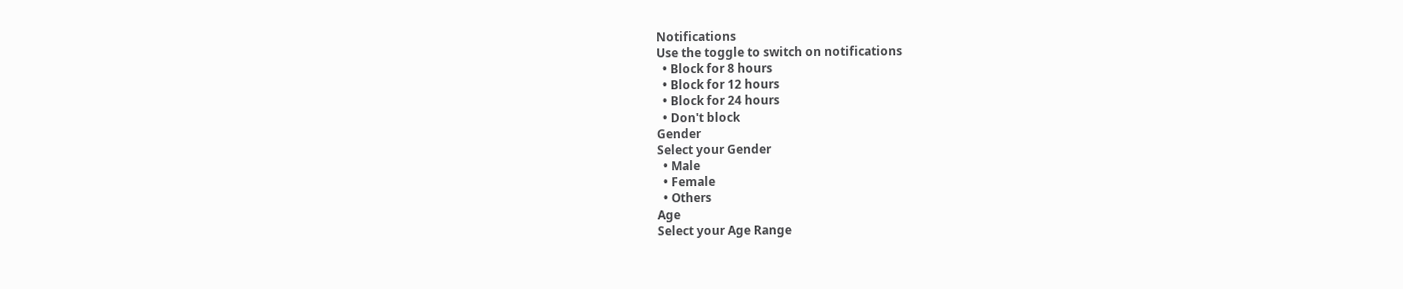Notifications
Use the toggle to switch on notifications
  • Block for 8 hours
  • Block for 12 hours
  • Block for 24 hours
  • Don't block
Gender
Select your Gender
  • Male
  • Female
  • Others
Age
Select your Age Range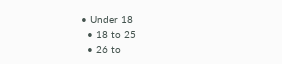• Under 18
  • 18 to 25
  • 26 to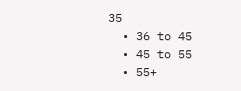35
  • 36 to 45
  • 45 to 55
  • 55+